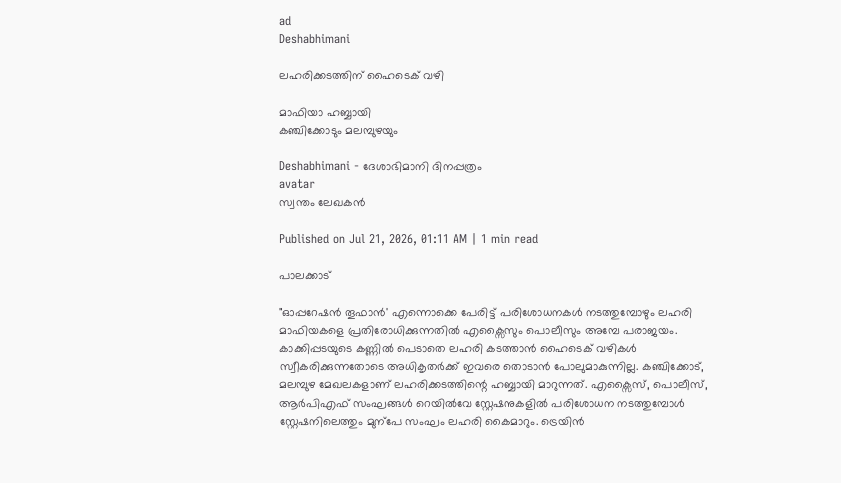ad
Deshabhimani

ലഹരിക്കടത്തിന് ഹൈടെക് വഴി

മാഫിയാ ഹബ്ബായി
കഞ്ചിക്കോടും മലമ്പുഴയും

Deshabhimani - ദേശാഭിമാനി ദിനപ്പത്രം
avatar
സ്വന്തം ലേഖകൻ

Published on Jul 21, 2026, 01:11 AM | 1 min read

പാലക്കാട്

"ഓപ്പറേഷൻ തൂഫാൻ' എന്നൊക്കെ പേരിട്ട് പരിശോധനകൾ നടത്തുമ്പോഴും ലഹരി മാഫിയകളെ പ്രതിരോധിക്കുന്നതിൽ എക്സൈസും പൊലീസും അമ്പേ പരാജയം. കാക്കിപ്പടയുടെ കണ്ണിൽ പെടാതെ ലഹരി കടത്താൻ ഹൈടെക് വഴികൾ സ്വീകരിക്കുന്നതോടെ അധികൃതര്‍ക്ക് ഇവരെ തൊടാൻ പോലുമാകുന്നില്ല. കഞ്ചിക്കോട്, മലമ്പുഴ മേഖലകളാണ് ലഹരിക്കടത്തിന്റെ ഹബ്ബായി മാറുന്നത്. എക്സൈസ്, പൊലീസ്, ആർപിഎഫ് സംഘങ്ങൾ റെയിൽവേ സ്റ്റേഷനുകളിൽ പരിശോധന നടത്തുമ്പോൾ സ്റ്റേഷനിലെത്തും മുന്പേ സംഘം ലഹരി കൈമാറും. ട്രെയിൻ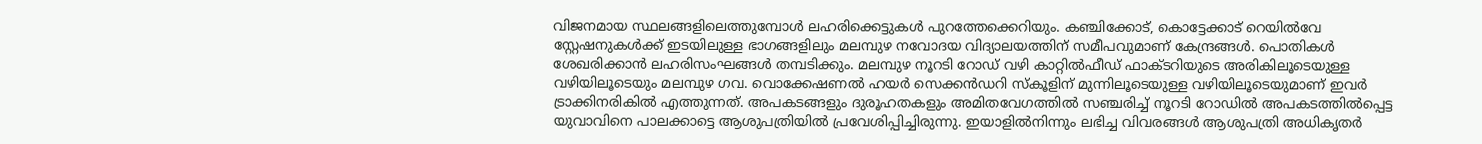വിജനമായ സ്ഥലങ്ങളിലെത്തുമ്പോൾ ലഹരിക്കെട്ടുകൾ പുറത്തേക്കെറിയും. കഞ്ചിക്കോട്, കൊട്ടേക്കാട് റെയിൽവേ സ്റ്റേഷനുകൾക്ക് ഇടയിലുള്ള ഭാഗങ്ങളിലും മലമ്പുഴ നവോദയ വിദ്യാലയത്തിന് സമീപവുമാണ് കേന്ദ്രങ്ങൾ. പൊതികൾ ശേഖരിക്കാൻ ലഹരിസംഘങ്ങൾ തമ്പടിക്കും. മലമ്പുഴ നൂറടി റോഡ് വഴി കാറ്റിൽഫീഡ് ഫാക്ടറിയുടെ അരികിലൂടെയുള്ള വഴിയിലൂടെയും മലമ്പുഴ ഗവ. വൊക്കേഷണൽ ഹയർ സെക്കൻഡറി സ്കൂളിന് മുന്നിലൂടെയുള്ള വഴിയിലൂടെയുമാണ് ഇവർ ട്രാക്കിനരികിൽ എത്തുന്നത്. അപകടങ്ങളും ദുരൂഹതകളും അമിതവേഗത്തിൽ സഞ്ചരിച്ച് നൂറടി റോഡിൽ അപകടത്തിൽപ്പെട്ട യുവാവിനെ പാലക്കാട്ടെ ആശുപത്രിയിൽ പ്രവേശിപ്പിച്ചിരുന്നു. ഇയാളിൽനിന്നും ലഭിച്ച വിവരങ്ങൾ ആശുപത്രി അധികൃതർ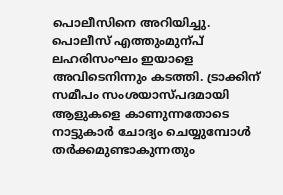പൊലീസിനെ അറിയിച്ചു. പൊലീസ് എത്തുംമുന്പ്‌ ലഹരിസംഘം ഇയാളെ അവിടെനിന്നും കടത്തി. ട്രാക്കിന് സമീപം സംശയാസ്പദമായി ആളുകളെ കാണുന്നതോടെ നാട്ടുകാര്‍ ചോദ്യം ചെയ്യുമ്പോൾ തര്‍ക്കമുണ്ടാകുന്നതും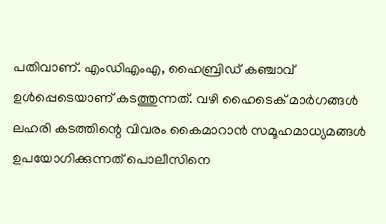പതിവാണ്. എംഡിഎംഎ, ഹൈബ്രിഡ് കഞ്ചാവ് ഉൾപ്പെടെയാണ് കടത്തുന്നത്. വഴി ഹൈടെക് മാര്‍ഗങ്ങൾ ലഹരി കടത്തിന്റെ വിവരം കൈമാറാൻ സമൂഹമാധ്യമങ്ങൾ ഉപയോഗിക്കുന്നത് പൊലീസിനെ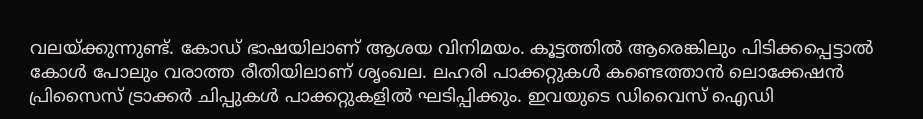വലയ്ക്കുന്നുണ്ട്. കോഡ് ഭാഷയിലാണ് ആശയ വിനിമയം. കൂട്ടത്തിൽ ആരെങ്കിലും പിടിക്കപ്പെട്ടാൽ കോൾ പോലും വരാത്ത രീതിയിലാണ് ശൃംഖല. ലഹരി പാക്കറ്റുകൾ കണ്ടെത്താൻ ലൊക്കേഷൻ പ്രിസൈസ് ട്രാക്കർ ചിപ്പുകൾ പാക്കറ്റുകളിൽ ഘടിപ്പിക്കും. ഇവയുടെ ഡിവൈസ് ഐഡി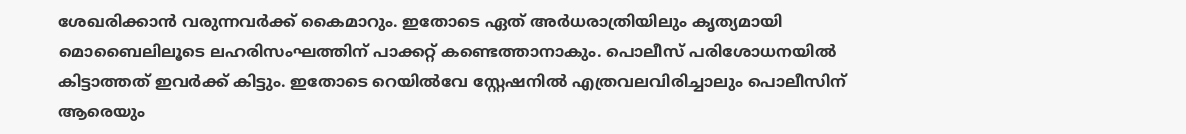ശേഖരിക്കാൻ വരുന്നവർക്ക് കൈമാറും. ഇതോടെ ഏത് അർധരാത്രിയിലും കൃത്യമായി മൊബൈലിലൂടെ ലഹരിസംഘത്തിന് പാക്കറ്റ് കണ്ടെത്താനാകും. പൊലീസ് പരിശോധനയിൽ കിട്ടാത്തത് ഇവര്‍ക്ക് കിട്ടും. ഇതോടെ റെയിൽവേ സ്റ്റേഷനിൽ എത്രവലവിരിച്ചാലും പൊലീസിന് ആരെയും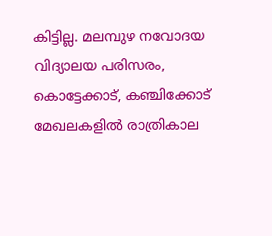കിട്ടില്ല. മലമ്പുഴ നവോദയ വിദ്യാലയ പരിസരം, കൊട്ടേക്കാട്, കഞ്ചിക്കോട് മേഖലകളിൽ രാത്രികാല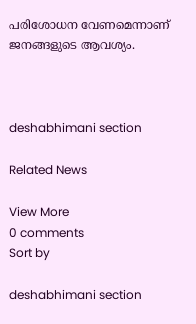പരിശോധന വേണമെന്നാണ് ജനങ്ങളുടെ ആവശ്യം.



deshabhimani section

Related News

View More
0 comments
Sort by

deshabhimani section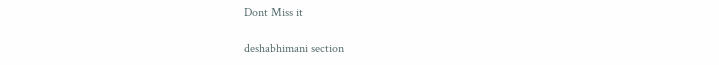Dont Miss it

deshabhimani section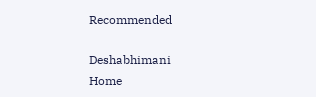Recommended

Deshabhimani
Home